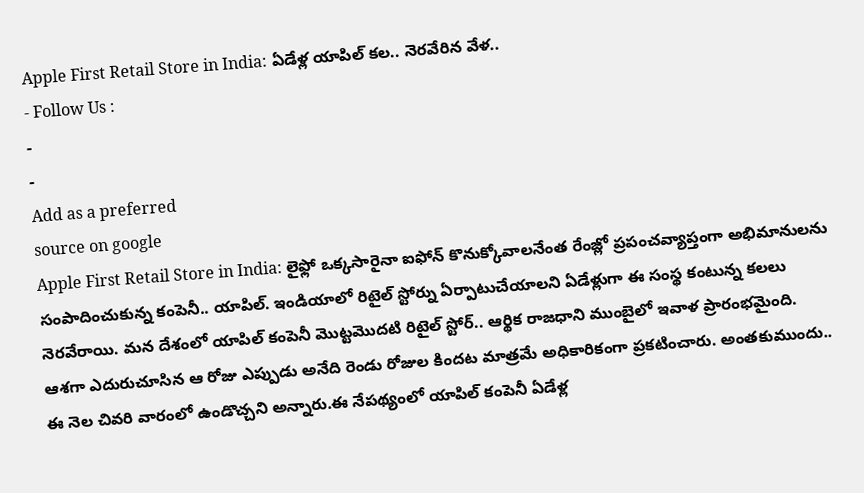Apple First Retail Store in India: ఏడేళ్ల యాపిల్ కల.. నెరవేరిన వేళ..
- Follow Us :
-
-
Add as a preferred
source on google
Apple First Retail Store in India: లైఫ్లో ఒక్కసారైనా ఐఫోన్ కొనుక్కోవాలనేంత రేంజ్లో ప్రపంచవ్యాప్తంగా అభిమానులను సంపాదించుకున్న కంపెనీ.. యాపిల్. ఇండియాలో రిటైల్ స్టోర్ను ఏర్పాటుచేయాలని ఏడేళ్లుగా ఈ సంస్థ కంటున్న కలలు నెరవేరాయి. మన దేశంలో యాపిల్ కంపెనీ మొట్టమొదటి రిటైల్ స్టోర్.. ఆర్థిక రాజధాని ముంబైలో ఇవాళ ప్రారంభమైంది.
ఆశగా ఎదురుచూసిన ఆ రోజు ఎప్పుడు అనేది రెండు రోజుల కిందట మాత్రమే అధికారికంగా ప్రకటించారు. అంతకుముందు.. ఈ నెల చివరి వారంలో ఉండొచ్చని అన్నారు.ఈ నేపథ్యంలో యాపిల్ కంపెనీ ఏడేళ్ల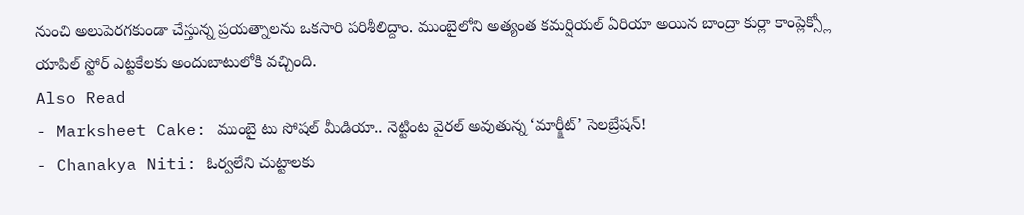నుంచి అలుపెరగకుండా చేస్తున్న ప్రయత్నాలను ఒకసారి పరిశీలిద్దాం. ముంబైలోని అత్యంత కమర్షియల్ ఏరియా అయిన బాంద్రా కుర్లా కాంప్లెక్స్లో యాపిల్ స్టోర్ ఎట్టకేలకు అందుబాటులోకి వచ్చింది.
Also Read
- Marksheet Cake: ముంబై టు సోషల్ మీడియా.. నెట్టింట వైరల్ అవుతున్న ‘మార్క్షీట్’ సెలబ్రేషన్!
- Chanakya Niti: ఓర్వలేని చుట్టాలకు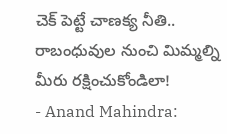చెక్ పెట్టే చాణక్య నీతి.. రాబంధువుల నుంచి మిమ్మల్ని మీరు రక్షించుకోండిలా!
- Anand Mahindra: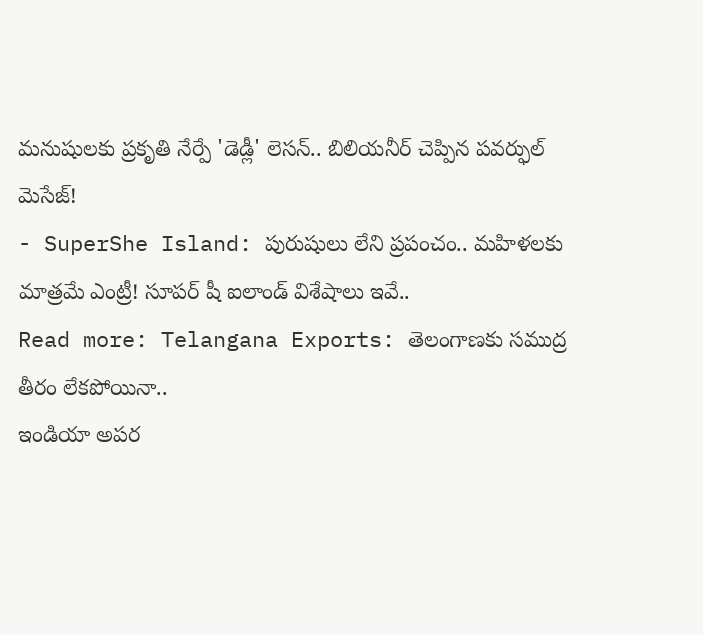మనుషులకు ప్రకృతి నేర్పే 'డెడ్లీ' లెసన్.. బిలియనీర్ చెప్పిన పవర్ఫుల్ మెసేజ్!
- SuperShe Island: పురుషులు లేని ప్రపంచం.. మహిళలకు మాత్రమే ఎంట్రీ! సూపర్ షీ ఐలాండ్ విశేషాలు ఇవే..
Read more: Telangana Exports: తెలంగాణకు సముద్ర తీరం లేకపోయినా..
ఇండియా అపర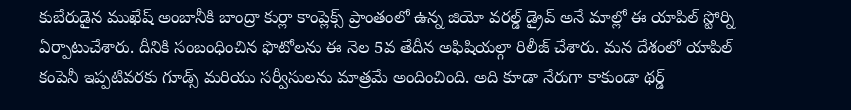కుబేరుడైన ముఖేష్ అంబానీకి బాంద్రా కుర్లా కాంప్లెక్స్ ప్రాంతంలో ఉన్న జియో వరల్డ్ డ్రైవ్ అనే మాల్లో ఈ యాపిల్ స్టోర్ని ఏర్పాటుచేశారు. దీనికి సంబంధించిన ఫొటోలను ఈ నెల 5వ తేదీన అఫిషియల్గా రిలీజ్ చేశారు. మన దేశంలో యాపిల్ కంపెనీ ఇప్పటివరకు గూడ్స్ మరియు సర్వీసులను మాత్రమే అందించింది. అది కూడా నేరుగా కాకుండా థర్డ్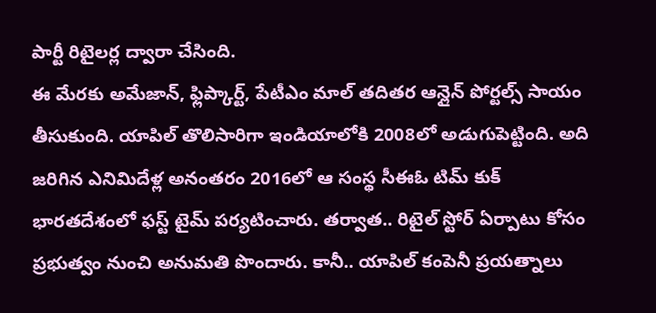పార్టీ రిటైలర్ల ద్వారా చేసింది.
ఈ మేరకు అమేజాన్, ఫ్లిప్కార్ట్, పేటీఎం మాల్ తదితర ఆన్లైన్ పోర్టల్స్ సాయం తీసుకుంది. యాపిల్ తొలిసారిగా ఇండియాలోకి 2008లో అడుగుపెట్టింది. అది జరిగిన ఎనిమిదేళ్ల అనంతరం 2016లో ఆ సంస్థ సీఈఓ టిమ్ కుక్
భారతదేశంలో ఫస్ట్ టైమ్ పర్యటించారు. తర్వాత.. రిటైల్ స్టోర్ ఏర్పాటు కోసం ప్రభుత్వం నుంచి అనుమతి పొందారు. కానీ.. యాపిల్ కంపెనీ ప్రయత్నాలు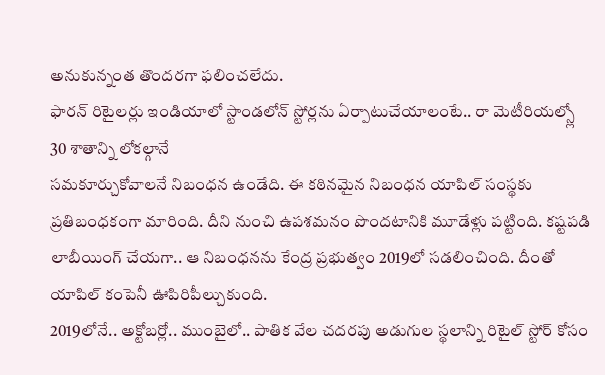అనుకున్నంత తొందరగా ఫలించలేదు.
ఫారన్ రిటైలర్లు ఇండియాలో స్టాండలోన్ స్టోర్లను ఏర్పాటుచేయాలంటే.. రా మెటీరియల్స్లో 30 శాతాన్ని లోకల్గానే
సమకూర్చుకోవాలనే నిబంధన ఉండేది. ఈ కఠినమైన నిబంధన యాపిల్ సంస్థకు ప్రతిబంధకంగా మారింది. దీని నుంచి ఉపశమనం పొందటానికి మూడేళ్లు పట్టింది. కష్టపడి లాబీయింగ్ చేయగా.. ఆ నిబంధనను కేంద్ర ప్రభుత్వం 2019లో సడలించింది. దీంతో యాపిల్ కంపెనీ ఊపిరిపీల్చుకుంది.
2019లోనే.. అక్టోబర్లో.. ముంబైలో.. పాతిక వేల చదరపు అడుగుల స్థలాన్ని రిటైల్ స్టోర్ కోసం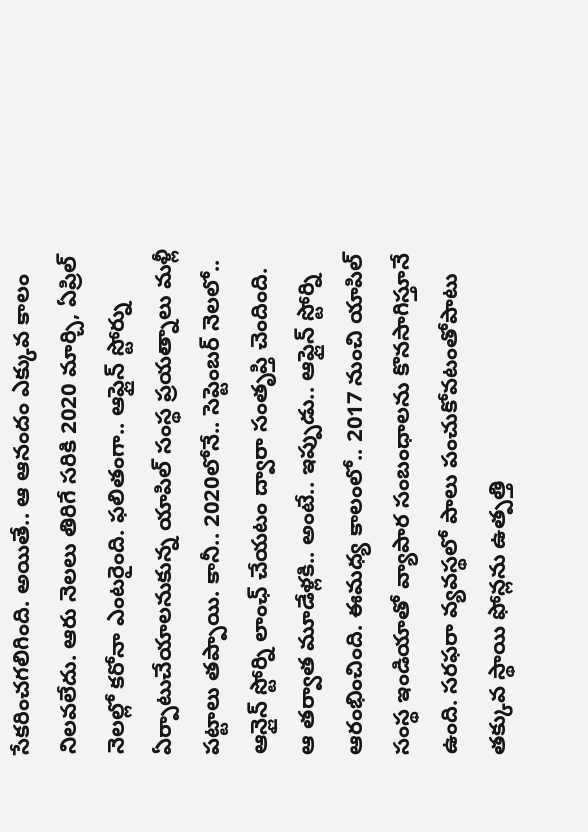సేకరించగలిగింది. అయితే.. ఆ ఆనందం ఎక్కువ కాలం నిలవలేదు. ఆరు నెలలు తిరిగే సరికి 2020 మార్చి, ఏప్రిల్ నెలల్లో కరోనా ఎంటరైంది. ఫలితంగా.. ఆఫ్లైన్ స్టోర్ను ఏర్పాటుచేయాలనుకున్న యాపిల్ సంస్థ ప్రయత్నాలు మళ్లీ పట్టాలు తప్పాయి. కానీ.. 2020లోనే.. సెప్టెంబర్ నెలలో.. ఆన్లైన్ స్టోర్ని లాంఛ్ చేయటం ద్వారా సంతృప్తి చెందింది.
ఆ తర్వాత మూడేళ్లకి.. అంటే.. ఇప్పుడు.. ఆఫ్లైన్ స్టోర్ని ఆరంభించింది. ఈమధ్య కాలంలో.. 2017 నుంచి యాపిల్ సంస్థ ఇండియాతో వ్యాపార సంబంధాలను కొనసాగిస్తూనే ఉంది. సరఫరా వ్యవస్థలో పాలు పంచుకోవటంతోపాటు తక్కువ స్థాయి ఫోన్లను ఉత్పత్తి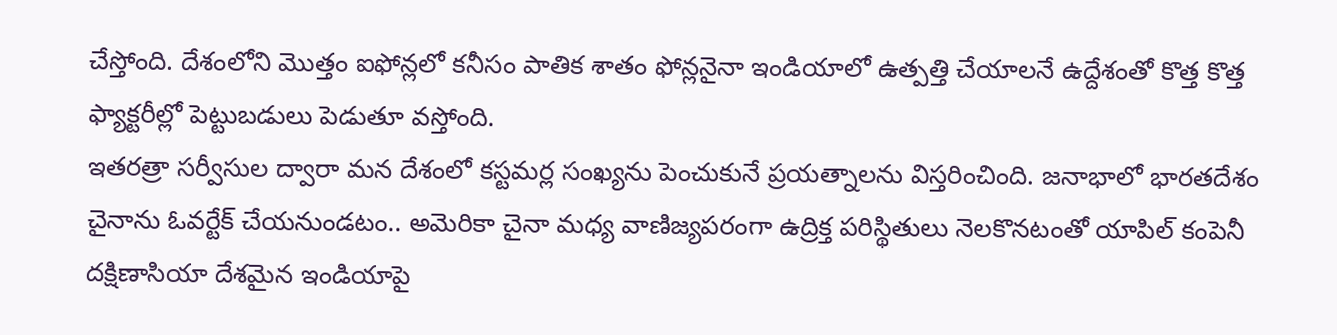చేస్తోంది. దేశంలోని మొత్తం ఐఫోన్లలో కనీసం పాతిక శాతం ఫోన్లనైనా ఇండియాలో ఉత్పత్తి చేయాలనే ఉద్దేశంతో కొత్త కొత్త ఫ్యాక్టరీల్లో పెట్టుబడులు పెడుతూ వస్తోంది.
ఇతరత్రా సర్వీసుల ద్వారా మన దేశంలో కస్టమర్ల సంఖ్యను పెంచుకునే ప్రయత్నాలను విస్తరించింది. జనాభాలో భారతదేశం చైనాను ఓవర్టేక్ చేయనుండటం.. అమెరికా చైనా మధ్య వాణిజ్యపరంగా ఉద్రిక్త పరిస్థితులు నెలకొనటంతో యాపిల్ కంపెనీ దక్షిణాసియా దేశమైన ఇండియాపై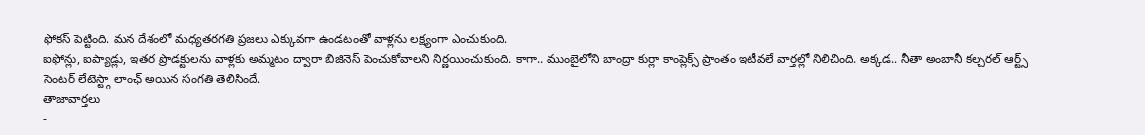ఫోకస్ పెట్టింది. మన దేశంలో మధ్యతరగతి ప్రజలు ఎక్కువగా ఉండటంతో వాళ్లను లక్ష్యంగా ఎంచుకుంది.
ఐఫోన్లు, ఐప్యాడ్లు, ఇతర ప్రొడక్టులను వాళ్లకు అమ్మటం ద్వారా బిజినెస్ పెంచుకోవాలని నిర్ణయించుకుంది. కాగా.. ముంబైలోని బాంద్రా కుర్లా కాంప్లెక్స్ ప్రాంతం ఇటీవలే వార్తల్లో నిలిచింది. అక్కడ.. నీతా అంబానీ కల్చరల్ ఆర్ట్స్ సెంటర్ లేటెస్ట్గా లాంఛ్ అయిన సంగతి తెలిసిందే.
తాజావార్తలు
-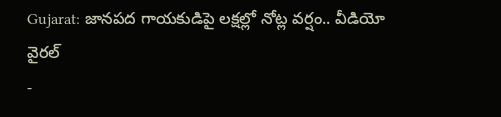Gujarat: జానపద గాయకుడిపై లక్షల్లో నోట్ల వర్షం.. వీడియో వైరల్
-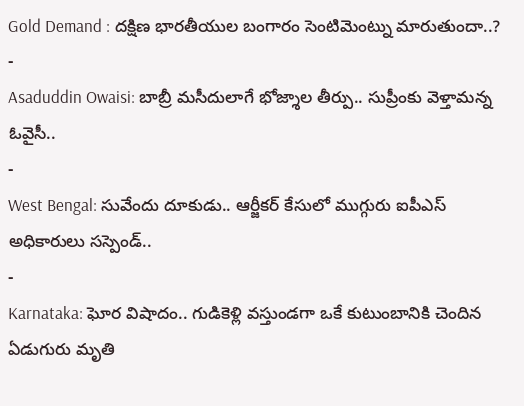Gold Demand : దక్షిణ భారతీయుల బంగారం సెంటిమెంట్ను మారుతుందా..?
-
Asaduddin Owaisi: బాబ్రీ మసీదులాగే భోజ్శాల తీర్పు.. సుప్రీంకు వెళ్తామన్న ఓవైసీ..
-
West Bengal: సువేందు దూకుడు.. ఆర్జీకర్ కేసులో ముగ్గురు ఐపీఎస్ అధికారులు సస్పెండ్..
-
Karnataka: ఘోర విషాదం.. గుడికెళ్లి వస్తుండగా ఒకే కుటుంబానికి చెందిన ఏడుగురు మృతి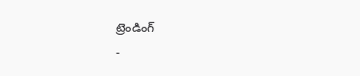ట్రెండింగ్
-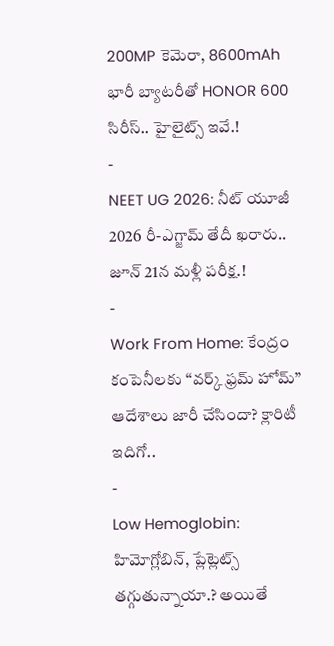200MP కెమెరా, 8600mAh భారీ బ్యాటరీతో HONOR 600 సిరీస్.. హైలైట్స్ ఇవే.!
-
NEET UG 2026: నీట్ యూజీ 2026 రీ-ఎగ్జామ్ తేదీ ఖరారు.. జూన్ 21న మళ్లీ పరీక్ష.!
-
Work From Home: కేంద్రం కంపెనీలకు “వర్క్ ఫ్రమ్ హోమ్” ఆదేశాలు జారీ చేసిందా? క్లారిటీ ఇదిగో..
-
Low Hemoglobin: హిమోగ్లోబిన్, ప్లేట్లెట్స్ తగ్గుతున్నాయా.? అయితే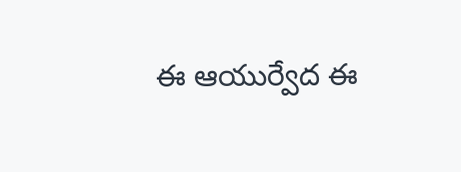ఈ ఆయుర్వేద ఈ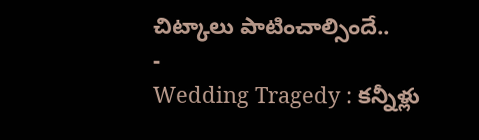చిట్కాలు పాటించాల్సిందే..
-
Wedding Tragedy : కన్నీళ్లు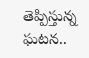తెప్పిస్తున్న ఘటన..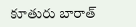కూతురు బారాత్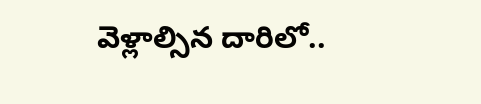వెళ్లాల్సిన దారిలో..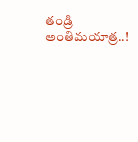తండ్రి అంతిమయాత్ర..!